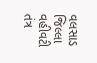વલસાડ જિલ્લા વહીવટી તંત્ર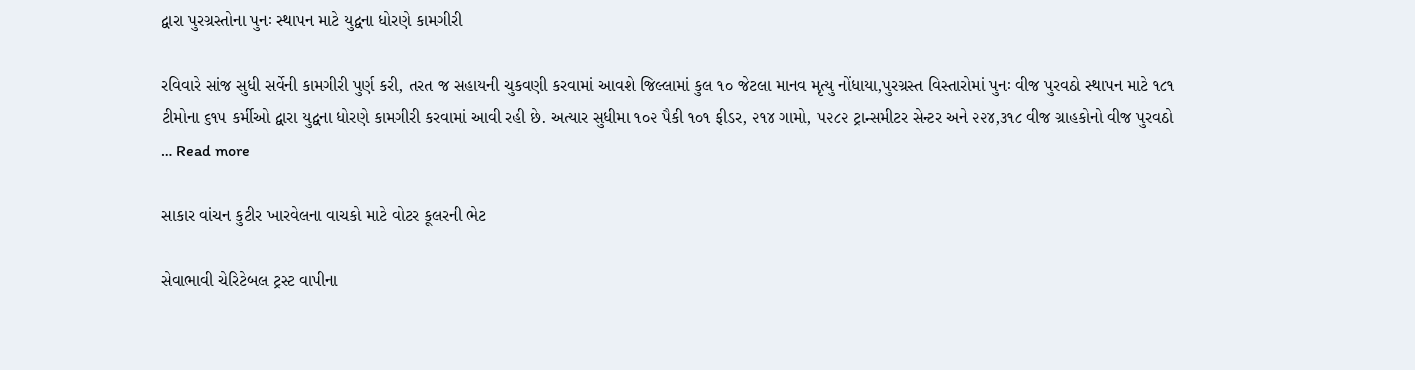દ્વારા પુરગ્રસ્તોના પુનઃ સ્થાપન માટે યુદ્વના ધોરણે કામગીરી

રવિવારે સાંજ સુધી સર્વેની કામગીરી પુર્ણ કરી, તરત જ સહાયની ચુકવણી કરવામાં આવશે જિલ્લામાં કુલ ૧૦ જેટલા માનવ મૃત્યુ નોંધાયા,પુરગ્રસ્ત વિસ્તારોમાં પુનઃ વીજ પુરવઠો સ્થાપન માટે ૧૮૧ ટીમોના ૬૧૫ કર્મીઓ દ્વારા યુદ્વના ધોરણે કામગીરી કરવામાં આવી રહી છે. અત્યાર સુધીમા ૧૦૨ પૈકી ૧૦૧ ફીડર, ૨૧૪ ગામો, ૫૨૮૨ ટ્રાન્સમીટર સેન્ટર અને ૨૨૪,૩૧૮ વીજ ગ્રાહકોનો વીજ પુરવઠો … Read more

સાકાર વાંચન કુટીર ખારવેલના વાચકો માટે વોટર કૂલરની ભેટ

સેવાભાવી ચેરિટેબલ ટ્રસ્ટ વાપીના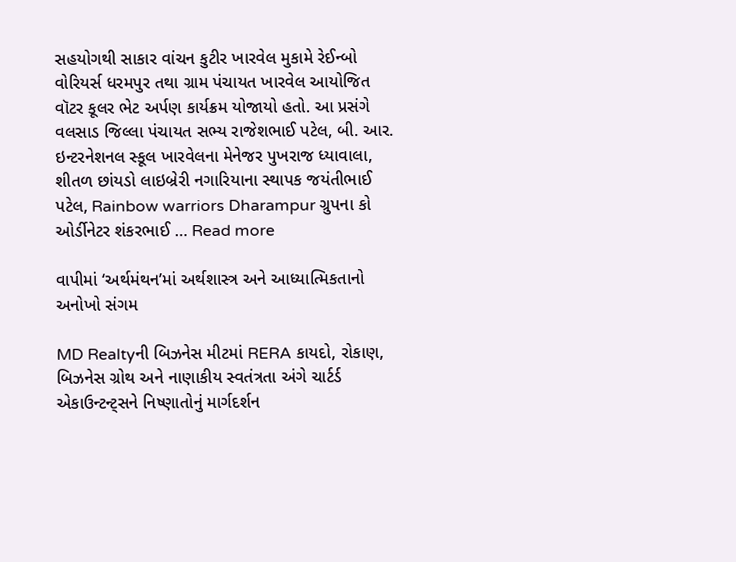સહયોગથી સાકાર વાંચન કુટીર ખારવેલ મુકામે રેઈન્બો વોરિયર્સ ધરમપુર તથા ગ્રામ પંચાયત ખારવેલ આયોજિત વૉટર કૂલર ભેટ અર્પણ કાર્યક્રમ યોજાયો હતો. આ પ્રસંગે વલસાડ જિલ્લા પંચાયત સભ્ય રાજેશભાઈ પટેલ, બી. આર. ઇન્ટરનેશનલ સ્કૂલ ખારવેલના મેનેજર પુખરાજ ધ્યાવાલા, શીતળ છાંયડો લાઇબ્રેરી નગારિયાના સ્થાપક જયંતીભાઈ પટેલ, Rainbow warriors Dharampur ગ્રુપના કો ઓર્ડીનેટર શંકરભાઈ … Read more

વાપીમાં ‘અર્થમંથન’માં અર્થશાસ્ત્ર અને આધ્યાત્મિકતાનો અનોખો સંગમ

MD Realtyની બિઝનેસ મીટમાં RERA કાયદો, રોકાણ, બિઝનેસ ગ્રોથ અને નાણાકીય સ્વતંત્રતા અંગે ચાર્ટર્ડ એકાઉન્ટન્ટ્સને નિષ્ણાતોનું માર્ગદર્શન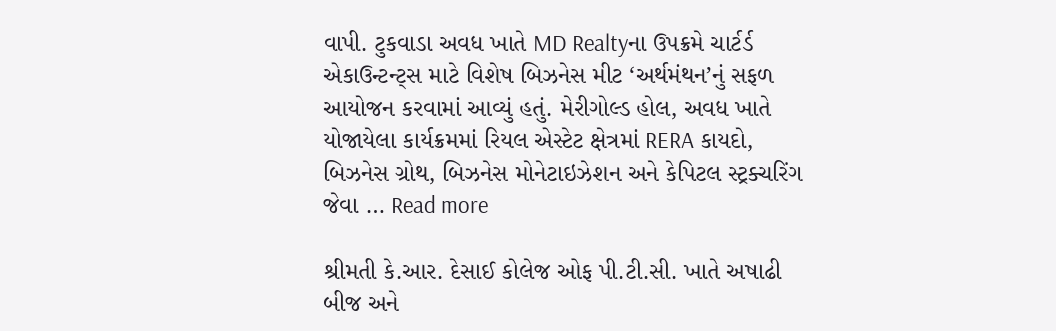વાપી. ટુકવાડા અવધ ખાતે MD Realtyના ઉપક્રમે ચાર્ટર્ડ એકાઉન્ટન્ટ્સ માટે વિશેષ બિઝનેસ મીટ ‘અર્થમંથન’નું સફળ આયોજન કરવામાં આવ્યું હતું. મેરીગોલ્ડ હોલ, અવધ ખાતે યોજાયેલા કાર્યક્રમમાં રિયલ એસ્ટેટ ક્ષેત્રમાં RERA કાયદો, બિઝનેસ ગ્રોથ, બિઝનેસ મોનેટાઇઝેશન અને કેપિટલ સ્ટ્રક્ચરિંગ જેવા … Read more

શ્રીમતી કે.આર. દેસાઈ કોલેજ ઓફ પી.ટી.સી. ખાતે અષાઢી બીજ અને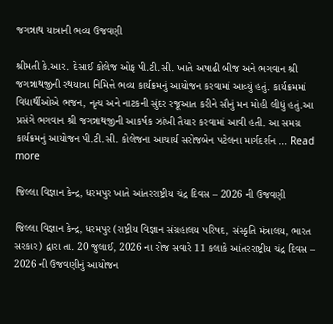જગન્નાથ યાત્રાની ભવ્ય ઉજવણી

શ્રીમતી કે.આર. દેસાઈ કોલેજ ઓફ પી.ટી.સી. ખાતે અષાઢી બીજ અને ભગવાન શ્રી જગન્નાથજીની રથયાત્રા નિમિત્તે ભવ્ય કાર્યક્રમનું આયોજન કરવામાં આવ્યું હતું. કાર્યક્રમમાં વિદ્યાર્થીઓએ ભજન, નૃત્ય અને નાટકની સુંદર રજૂઆત કરીને સૌનું મન મોહી લીધું હતું.આ પ્રસંગે ભગવાન શ્રી જગન્નાથજીની આકર્ષક ઝાંખી તૈયાર કરવામાં આવી હતી. આ સમગ્ર કાર્યક્રમનું આયોજન પી.ટી.સી. કોલેજના આચાર્ય સરોજબેન પટેલના માર્ગદર્શન … Read more

જિલ્લા વિજ્ઞાન કેન્દ્ર, ધરમપુર ખાતે આંતરરાષ્ટ્રીય ચંદ્ર દિવસ – 2026 ની ઉજવણી

જિલ્લા વિજ્ઞાન કેન્દ્ર, ધરમપુર (રાષ્ટ્રીય વિજ્ઞાન સંગ્રહાલય પરિષદ, સંસ્કૃતિ મંત્રાલય, ભારત સરકાર) દ્વારા તા. 20 જુલાઈ, 2026 ના રોજ સવારે 11 કલાકે આંતરરાષ્ટ્રીય ચંદ્ર દિવસ – 2026 ની ઉજવણીનું આયોજન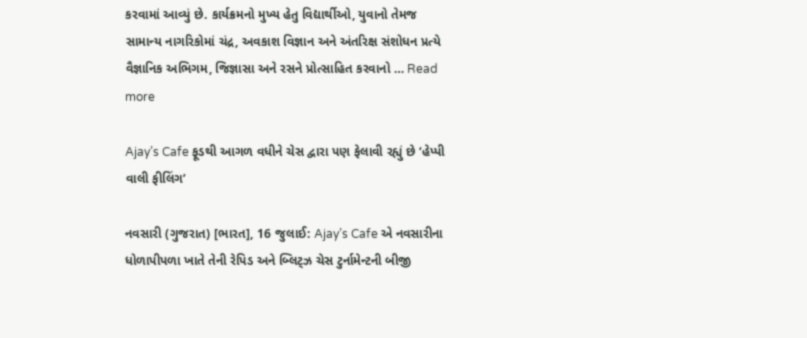કરવામાં આવ્યું છે. કાર્યક્રમનો મુખ્ય હેતુ વિદ્યાર્થીઓ, યુવાનો તેમજ સામાન્ય નાગરિકોમાં ચંદ્ર, અવકાશ વિજ્ઞાન અને અંતરિક્ષ સંશોધન પ્રત્યે વૈજ્ઞાનિક અભિગમ, જિજ્ઞાસા અને રસને પ્રોત્સાહિત કરવાનો … Read more

Ajay’s Cafe ફૂડથી આગળ વધીને ચેસ દ્વારા પણ ફેલાવી રહ્યું છે ‘હેપ્પી વાલી ફીલિંગ’

નવસારી (ગુજરાત) [ભારત], 16 જુલાઈ: Ajay’s Cafe એ નવસારીના ધોળાપીપળા ખાતે તેની રેપિડ અને બ્લિટ્ઝ ચેસ ટુર્નામેન્ટની બીજી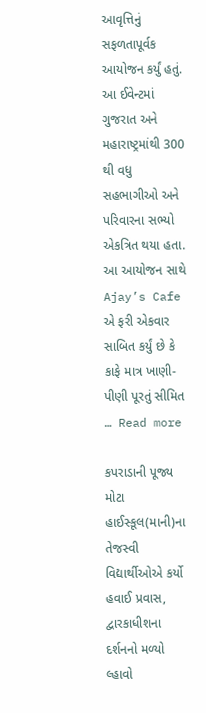આવૃત્તિનું સફળતાપૂર્વક આયોજન કર્યું હતું. આ ઈવેન્ટમાં ગુજરાત અને મહારાષ્ટ્રમાંથી 300 થી વધુ સહભાગીઓ અને પરિવારના સભ્યો એકત્રિત થયા હતા. આ આયોજન સાથે Ajay’s Cafe એ ફરી એકવાર સાબિત કર્યું છે કે કાફે માત્ર ખાણી-પીણી પૂરતું સીમિત … Read more

કપરાડાની પૂજ્ય મોટા હાઈસ્કૂલ(માની)ના તેજસ્વી વિદ્યાર્થીઓએ કર્યો હવાઈ પ્રવાસ, દ્વારકાધીશના દર્શનનો મળ્યો લ્હાવો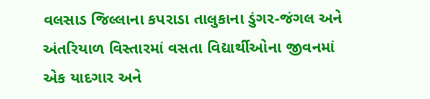વલસાડ જિલ્લાના કપરાડા તાલુકાના ડુંગર-જંગલ અને અંતરિયાળ વિસ્તારમાં વસતા વિદ્યાર્થીઓના જીવનમાં એક યાદગાર અને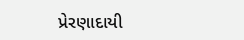પ્રેરણાદાયી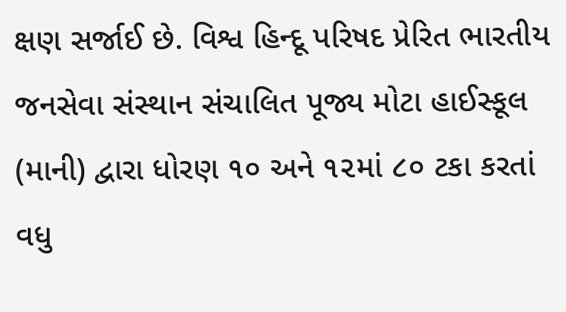ક્ષણ સર્જાઈ છે. વિશ્વ હિન્દૂ પરિષદ પ્રેરિત ભારતીય જનસેવા સંસ્થાન સંચાલિત પૂજ્ય મોટા હાઈસ્કૂલ (માની) દ્વારા ધોરણ ૧૦ અને ૧૨માં ૮૦ ટકા કરતાં વધુ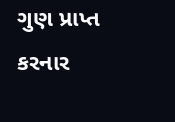ગુણ પ્રાપ્ત કરનાર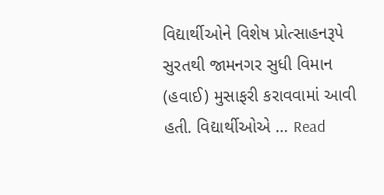વિદ્યાર્થીઓને વિશેષ પ્રોત્સાહનરૂપે સુરતથી જામનગર સુધી વિમાન (હવાઈ) મુસાફરી કરાવવામાં આવી હતી. વિદ્યાર્થીઓએ … Read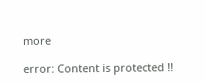more

error: Content is protected !!